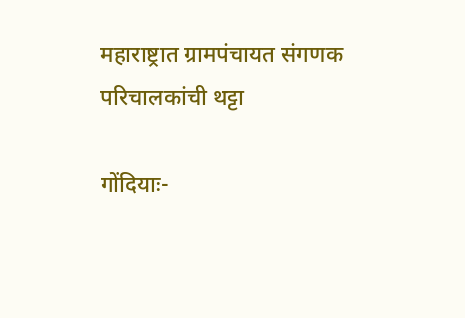महाराष्ट्रात ग्रामपंचायत संगणक परिचालकांची थट्टा

गोंदियाः-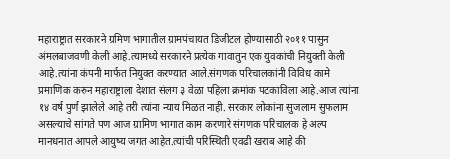महाराष्ट्रात सरकारने ग्रमिण भागातील ग्रामपंचायत डिजीटल होण्यासाठी २०११ पासुन अंमलबाजवणी केली आहे.त्यामध्ये सरकारने प्रत्येक गावातुन एक युवकांची नियुक्ती केली आहे.त्यांना कंपनी मार्फत नियुक्त करण्यात आले.संगणक परिचालकांनी विविध कामे प्रमाणिक करुन महाराष्ट्राला देशात संलग ३ वेळा पहिला क्रमांक पटकाविला आहे.आज त्यांना १४ वर्ष पुर्ण झालेले आहे तरी त्यांना न्याय मिळत नाही. सरकार लोकांना सुजलाम सुफलाम असल्याचे सांगते पण आज ग्रामिण भागात काम करणारे संगणक परिचालक हे अल्प मानधनात आपले आयुष्य जगत आहेत.त्यांची परिस्थिती एवढी खराब आहे की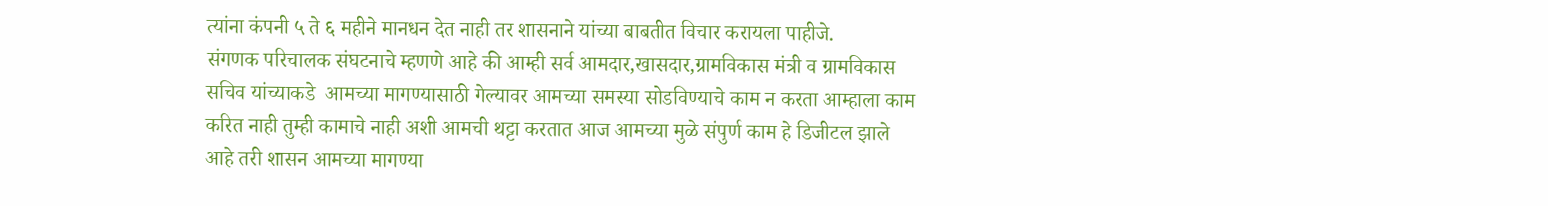त्यांना कंपनी ५ ते ६ महीने मानधन देत नाही तर शासनाने यांच्या बाबतीत विचार करायला पाहीजे.                                                                                                                                                                                        संगणक परिचालक संघटनाचे म्हणणे आहे की आम्ही सर्व आमदार,खासदार,ग्रामविकास मंत्री व ग्रामविकास सचिव यांच्याकडे  आमच्या मागण्यासाठी गेल्यावर आमच्या समस्या सोडविण्याचे काम न करता आम्हाला काम करित नाही तुम्ही कामाचे नाही अशी आमची थट्टा करतात आज आमच्या मुळे संपुर्ण काम हे डिजीटल झाले आहे तरी शासन आमच्या मागण्या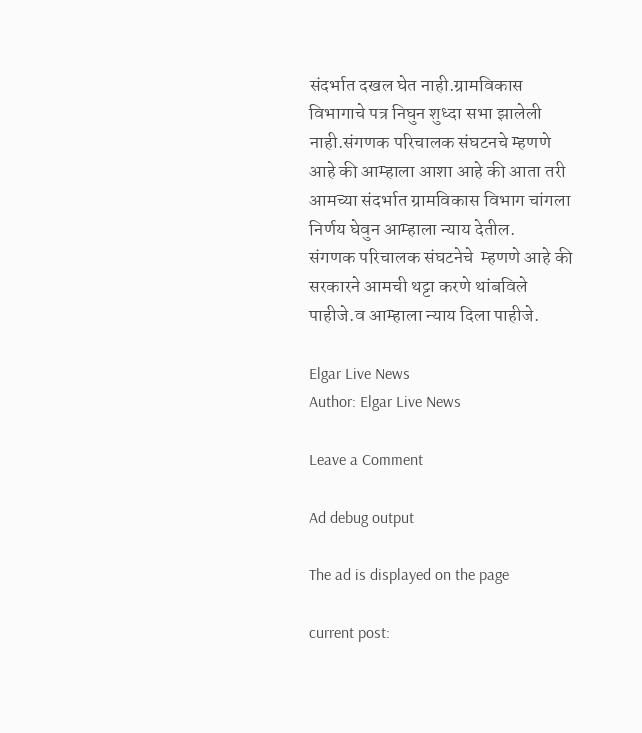संदर्भात दखल घेत नाही.ग्रामविकास विभागाचे पत्र निघुन शुध्दा सभा झालेली नाही.संगणक परिचालक संघटनचे म्हणणे आहे की आम्हाला आशा आहे की आता तरी आमच्या संदर्भात ग्रामविकास विभाग चांगला निर्णय घेवुन आम्हाला न्याय देतील.                                                                                                                                             संगणक परिचालक संघटनेचे  म्हणणे आहे की सरकारने आमची थट्टा करणे थांबविले पाहीजे.व आम्हाला न्याय दिला पाहीजे.

Elgar Live News
Author: Elgar Live News

Leave a Comment

Ad debug output

The ad is displayed on the page

current post: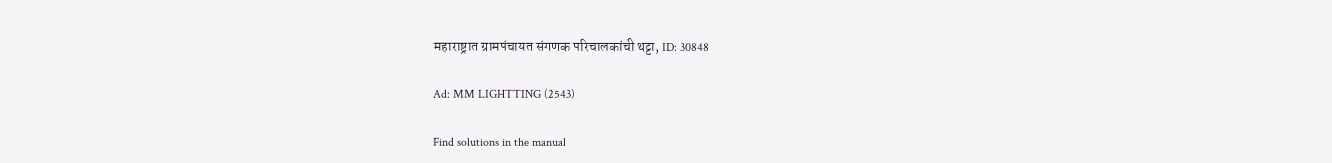महाराष्ट्रात ग्रामपंचायत संगणक परिचालकांची थट्टा, ID: 30848

Ad: MM LIGHTTING (2543)

Find solutions in the manual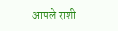आपले राशी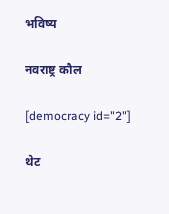भविष्य

नवराष्ट्र कौल

[democracy id="2"]

थेट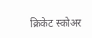क्रिकेट स्कोअर